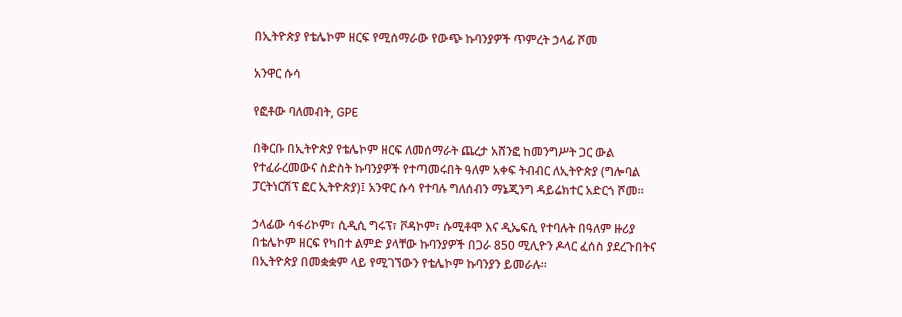በኢትዮጵያ የቴሌኮም ዘርፍ የሚሰማራው የውጭ ኩባንያዎች ጥምረት ኃላፊ ሾመ

አንዋር ሱሳ

የፎቶው ባለመብት, GPE

በቅርቡ በኢትዮጵያ የቴሌኮም ዘርፍ ለመሰማራት ጨረታ አሸንፎ ከመንግሥት ጋር ውል የተፈራረመውና ስድስት ኩባንያዎች የተጣመሩበት ዓለም አቀፍ ትብብር ለኢትዮጵያ (ግሎባል ፓርትነርሽፕ ፎር ኢትዮጵያ)፤ አንዋር ሱሳ የተባሉ ግለሰብን ማኔጂንግ ዳይሬክተር አድርጎ ሾመ።

ኃላፊው ሳፋሪኮም፣ ሲዲሲ ግሩፕ፣ ቮዳኮም፣ ሱሚቶሞ እና ዲኤፍሲ የተባሉት በዓለም ዙሪያ በቴሌኮም ዘርፍ የካበተ ልምድ ያላቸው ኩባንያዎች በጋራ 850 ሚሊዮን ዶላር ፈሰስ ያደረጉበትና በኢትዮጵያ በመቋቋም ላይ የሚገኘውን የቴሌኮም ኩባንያን ይመራሉ።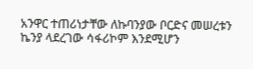አንዋር ተጠሪነታቸው ለኩባንያው ቦርድና መሠረቱን ኬንያ ላደረገው ሳፋሪኮም እንደሚሆን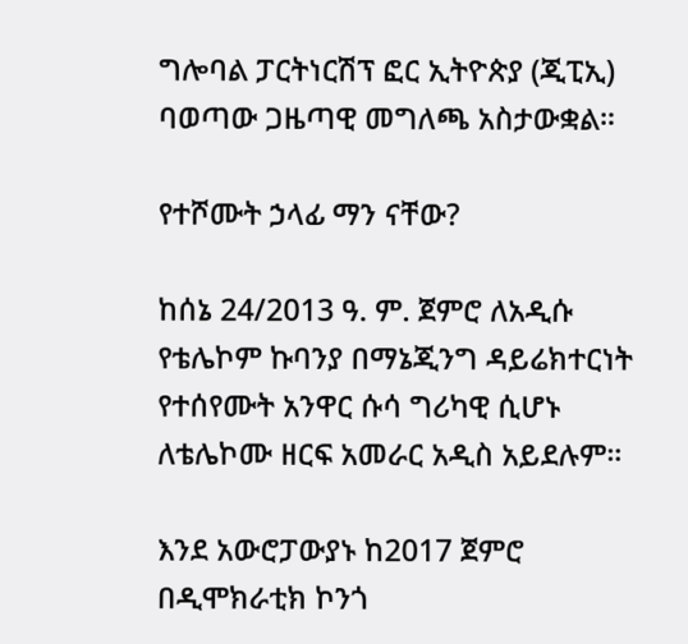ግሎባል ፓርትነርሽፕ ፎር ኢትዮጵያ (ጂፒኢ) ባወጣው ጋዜጣዊ መግለጫ አስታውቋል።

የተሾሙት ኃላፊ ማን ናቸው?

ከሰኔ 24/2013 ዓ. ም. ጀምሮ ለአዲሱ የቴሌኮም ኩባንያ በማኔጂንግ ዳይሬክተርነት የተሰየሙት አንዋር ሱሳ ግሪካዊ ሲሆኑ ለቴሌኮሙ ዘርፍ አመራር አዲስ አይደሉም።

እንደ አውሮፓውያኑ ከ2017 ጀምሮ በዲሞክራቲክ ኮንጎ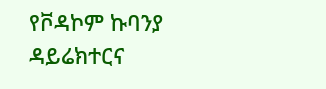የቮዳኮም ኩባንያ ዳይሬክተርና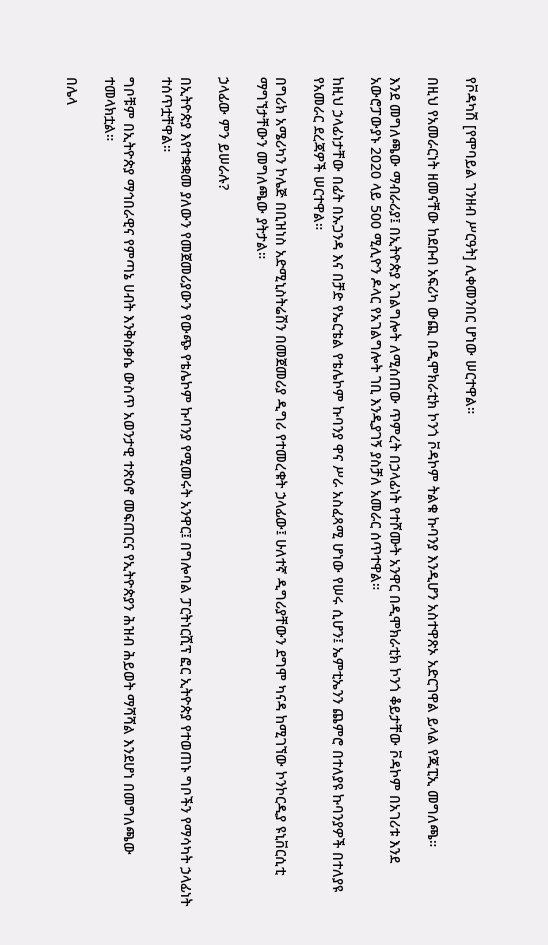የቮዳካሽ [የሞባይል ገንዘብ ሥርዓት] ሊቀመንበር ሆነው ሠርተዋል።

በዚህ የአመራርነት ዘመናቸው ከደቡብ አፍሪካ ውጪ በዲሞክራቲክ ኮንጎ ቮዳኮም ትልቁ ኩባንያ እንዲሆን አስተዋጽኦ አድርገዋል ይላል የጂፒኢ መግለጫ።

እንደ መግለጫው ማብራሪያ፤ በኢትዮጵያ አገልግሎት ለሚሰጠው ጥምረት በኃላፊነት የተሾሙት አንዋር በዲሞክራቲክ ኮንጎ ቆይታቸው ቮዳኮም በአገሪቱ እንደ አውሮፓውያኑ 2020 ላይ 500 ሚሊዮን ዶላር የአገልግሎት ገቢ እንዲያገኝ ያስቻለ አመራር ሰጥተዋል።

ከዚህ ኃላፊነታቸው በፊት በኡጋንዳ እና በቻድ የኤርቴል የቴሌኮም ኩባንያ ዋና ሥራ አስፈጻሚ ሆነው የሠሩ ሲሆን፤ ኤምቲኤንን ጨምሮ በተለያዩ ኩባንያዎች በተለያዩ የአመራር ደረጃዎች ሠርተዋል።

በግሪክ አሜሪካን ኮሌጅ በቢዝነስ አድሚኒስትሬሽን በመጀመሪያ ዲግሪ የተመረቁት ኃላፊው፤ ሁለተኛ ዲግሪያቸውን ደግሞ ካናዳ ከሚገኘው ኮንኮርዲያ ዩኒቨርሲቲ ማግኘታቸውን መግለጫው ያትታል።

ኃላፊው ምን ይሠራሉ?

በኢትዮጵያ እየተቋቋመ ያለውን የመጀመሪያውን የውጭ የቴሌኮም ኩባንያ የሚመሩት አንዋር፤ በግሎባል ፓርትነርሺፕ ፎር ኢትዮጵያ የተወጠኑ ግቦችን የማሳካት ኃላፊነት ተሰጥቷቸዋል።

ግቦቹም በኢትዮጵያ ማኅበራዊና የምጣኔ ሀብት እንቅስቃሴ ውስጥ አወንታዊ ተጽዕኖ መፍጠርና የኢትዮጵያን ሕዝብ ሕይወት ማሻሻል እንደሆነ በመግለጫው ተመላክቷል።

በሌላ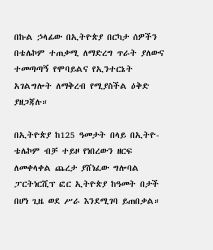በኩል ኃላፊው በኢትዮጵያ በርካታ ሰዎችን በቴሌኮም ተጠቃሚ ለማድረግ ጥራት ያለውና ተመጣጣኝ የሞባይልና የኢንተርኔት አገልግሎት ለማቅረብ የሚያስችል ዕቅድ ያዘጋጃሉ።

በኢትዮጵያ ከ125 ዓመታት በላይ በኢትዮ-ቴሌኮም ብቻ ተይዞ የነበረውን ዘርፍ ለመቀላቀል ጨረታ ያሸነፈው ግሎባል ፓርትነርሺፕ ፎር ኢትዮጵያ ከዓመት በታች በሆነ ጊዜ ወደ ሥራ እንደሚገባ ይጠበቃል።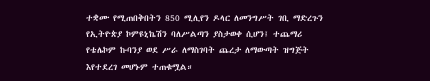ተቋሙ የሚጠበቅበትን 850 ሚሊየን ዶላር ለመንግሥት ገቢ ማድረጉን የኢትዮጵያ ኮምዩኒኬሽን ባለሥልጣን ያስታወቀ ሲሆን፤ ተጨማሪ የቴሌኮም ኩባንያ ወደ ሥራ ለማስገባት ጨረታ ለማውጣት ዝግጅት እየተደረገ መሆኑም ተጠቁሟል።